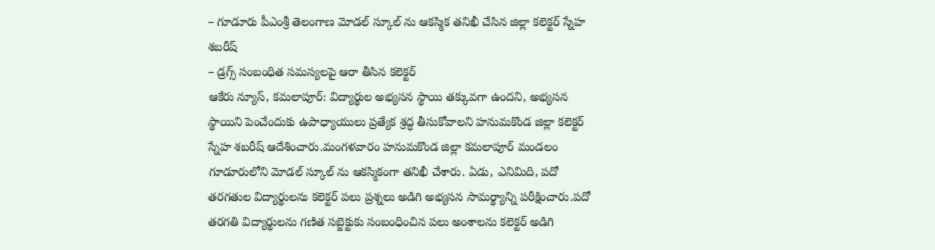– గూడూరు పీఎంశ్రీ తెలంగాణ మోడల్ స్కూల్ ను ఆకస్మిక తనిఖీ చేసిన జిల్లా కలెక్టర్ స్నేహ శబరీష్
– డ్రగ్స్ సంబంధిత సమస్యలపై ఆరా తీసిన కలెక్టర్
ఆకేరు న్యూస్, కమలాపూర్: విద్యార్థుల అభ్యసన స్థాయి తక్కువగా ఉందని, అభ్యసన స్థాయిని పెంచేందుకు ఉపాధ్యాయులు ప్రత్యేక శ్రద్ధ తీసుకోవాలని హనుమకొండ జిల్లా కలెక్టర్ స్నేహ శబరీష్ ఆదేశించారు.మంగళవారం హనుమకొండ జిల్లా కమలాపూర్ మండలం గూడూరులోని మోడల్ స్కూల్ ను ఆకస్మికంగా తనిఖీ చేశారు. ఏడు, ఎనిమిది, పదో తరగతుల విద్యార్థులను కలెక్టర్ పలు ప్రశ్నలు అడిగి అభ్యసన సామర్థ్యాన్ని పరీక్షించారు.పదో తరగతి విద్యార్థులను గణిత సబ్జెక్టుకు సంబంధించిన పలు అంశాలను కలెక్టర్ అడిగి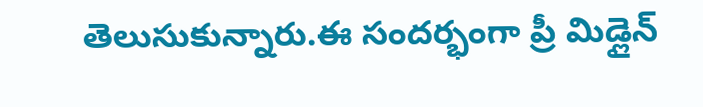తెలుసుకున్నారు.ఈ సందర్భంగా ప్రీ మిడ్లైన్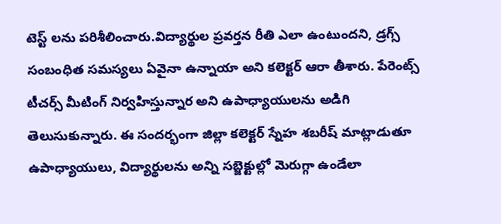టెస్ట్ లను పరిశీలించారు.విద్యార్థుల ప్రవర్తన రీతి ఎలా ఉంటుందని, డ్రగ్స్ సంబంధిత సమస్యలు ఏవైనా ఉన్నాయా అని కలెక్టర్ ఆరా తీశారు. పేరెంట్స్ టీచర్స్ మీటింగ్ నిర్వహిస్తున్నార అని ఉపాధ్యాయులను అడిగి తెలుసుకున్నారు. ఈ సందర్భంగా జిల్లా కలెక్టర్ స్నేహ శబరీష్ మాట్లాడుతూ ఉపాధ్యాయులు, విద్యార్థులను అన్ని సబ్జెక్టుల్లో మెరుగ్గా ఉండేలా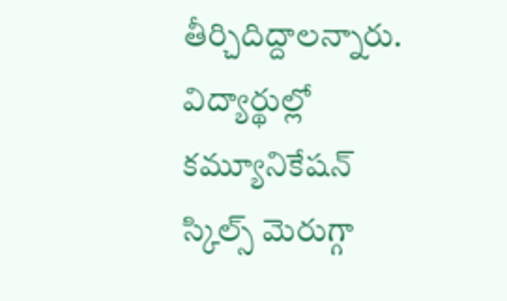తీర్చిదిద్దాలన్నారు. విద్యార్థుల్లో కమ్యూనికేషన్ స్కిల్స్ మెరుగ్గా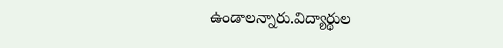ఉండాలన్నారు.విద్యార్థుల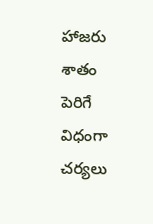హాజరు శాతం పెరిగే విధంగా చర్యలు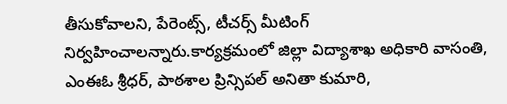తీసుకోవాలని, పేరెంట్స్, టీచర్స్ మీటింగ్ నిర్వహించాలన్నారు.కార్యక్రమంలో జిల్లా విద్యాశాఖ అధికారి వాసంతి, ఎంఈఓ శ్రీధర్, పాఠశాల ప్రిన్సిపల్ అనితా కుమారి,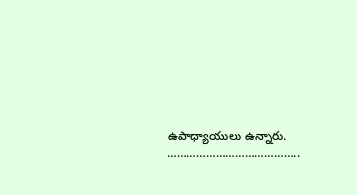ఉపాధ్యాయులు ఉన్నారు.
…………………………………..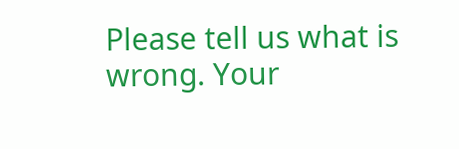Please tell us what is wrong. Your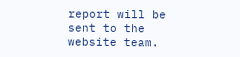report will be sent to the website team.